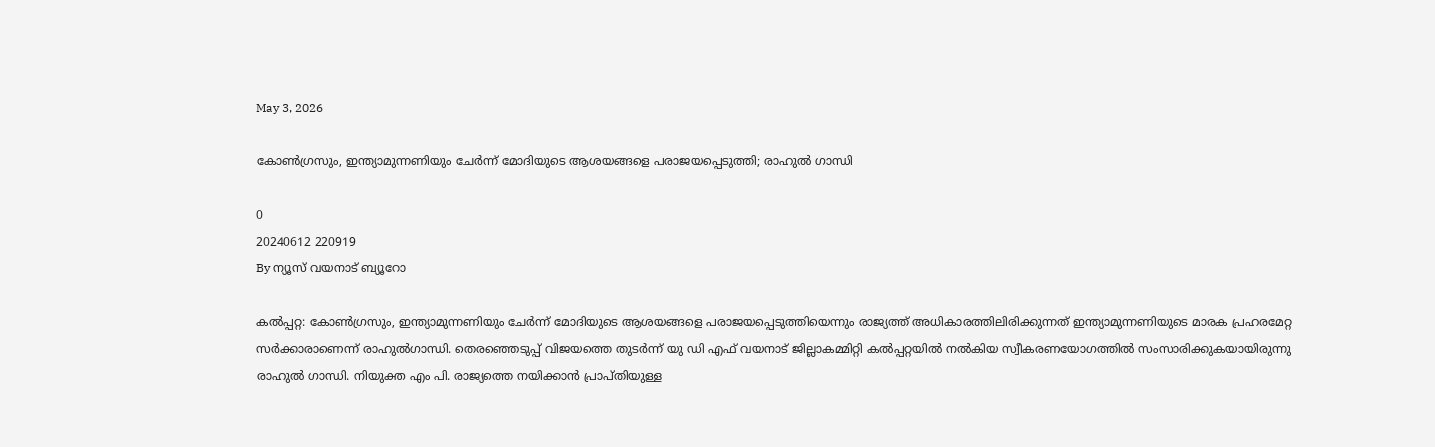May 3, 2026

കോണ്‍ഗ്രസും, ഇന്ത്യാമുന്നണിയും ചേര്‍ന്ന് മോദിയുടെ ആശയങ്ങളെ പരാജയപ്പെടുത്തി; രാഹുൽ ഗാന്ധി

0
20240612 220919
By ന്യൂസ് വയനാട് ബ്യൂറോ

കല്‍പ്പറ്റ: കോണ്‍ഗ്രസും, ഇന്ത്യാമുന്നണിയും ചേര്‍ന്ന് മോദിയുടെ ആശയങ്ങളെ പരാജയപ്പെടുത്തിയെന്നും രാജ്യത്ത് അധികാരത്തിലിരിക്കുന്നത് ഇന്ത്യാമുന്നണിയുടെ മാരക പ്രഹരമേറ്റ സര്‍ക്കാരാണെന്ന് രാഹുല്‍ഗാന്ധി. തെരഞ്ഞെടുപ്പ് വിജയത്തെ തുടര്‍ന്ന് യു ഡി എഫ് വയനാട് ജില്ലാകമ്മിറ്റി കല്‍പ്പറ്റയില്‍ നല്‍കിയ സ്വീകരണയോഗത്തില്‍ സംസാരിക്കുകയായിരുന്നു രാഹുൽ ഗാന്ധി. നിയുക്ത എം പി. രാജ്യത്തെ നയിക്കാന്‍ പ്രാപ്തിയുള്ള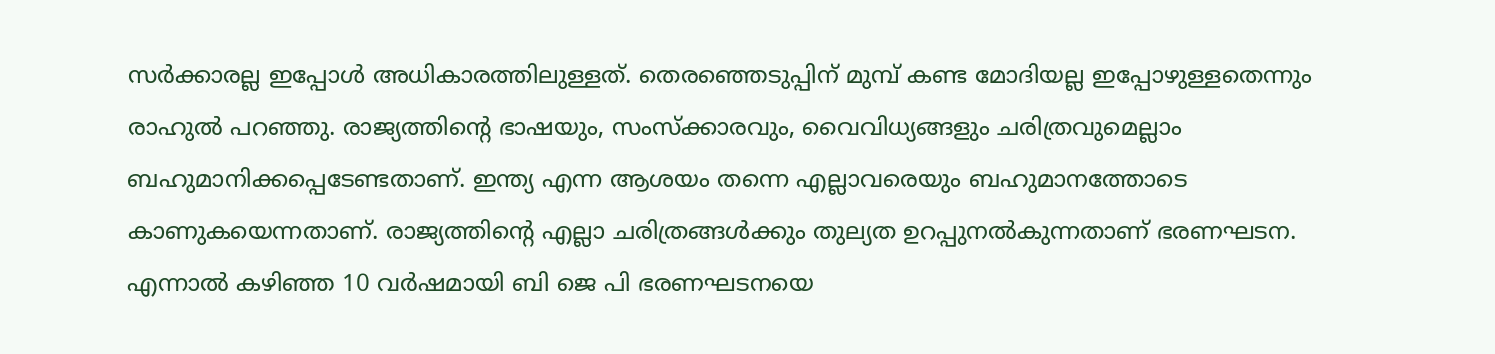സര്‍ക്കാരല്ല ഇപ്പോള്‍ അധികാരത്തിലുള്ളത്. തെരഞ്ഞെടുപ്പിന് മുമ്പ് കണ്ട മോദിയല്ല ഇപ്പോഴുള്ളതെന്നും രാഹുല്‍ പറഞ്ഞു. രാജ്യത്തിന്റെ ഭാഷയും, സംസ്‌ക്കാരവും, വൈവിധ്യങ്ങളും ചരിത്രവുമെല്ലാം ബഹുമാനിക്കപ്പെടേണ്ടതാണ്. ഇന്ത്യ എന്ന ആശയം തന്നെ എല്ലാവരെയും ബഹുമാനത്തോടെ കാണുകയെന്നതാണ്. രാജ്യത്തിന്റെ എല്ലാ ചരിത്രങ്ങള്‍ക്കും തുല്യത ഉറപ്പുനല്‍കുന്നതാണ് ഭരണഘടന. എന്നാല്‍ കഴിഞ്ഞ 10 വര്‍ഷമായി ബി ജെ പി ഭരണഘടനയെ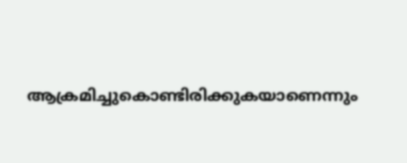ആക്രമിച്ചുകൊണ്ടിരിക്കുകയാണെന്നും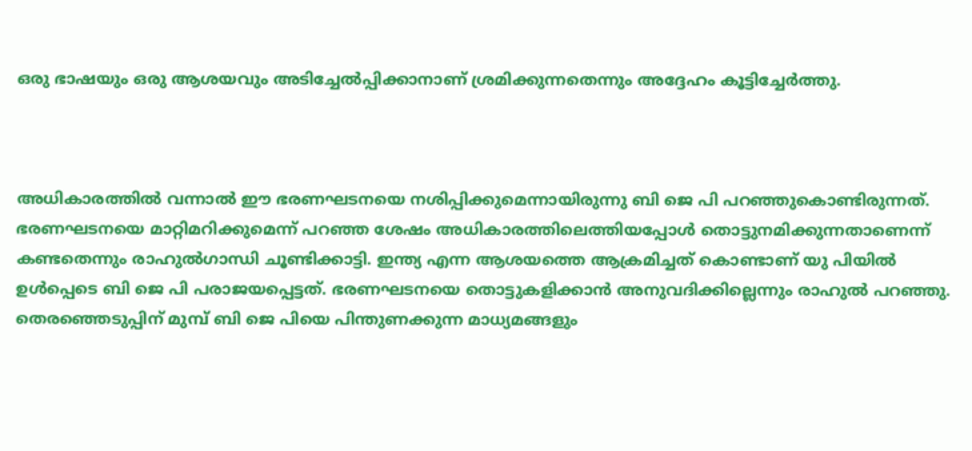ഒരു ഭാഷയും ഒരു ആശയവും അടിച്ചേല്‍പ്പിക്കാനാണ് ശ്രമിക്കുന്നതെന്നും അദ്ദേഹം കൂട്ടിച്ചേര്‍ത്തു.



അധികാരത്തില്‍ വന്നാല്‍ ഈ ഭരണഘടനയെ നശിപ്പിക്കുമെന്നായിരുന്നു ബി ജെ പി പറഞ്ഞുകൊണ്ടിരുന്നത്. ഭരണഘടനയെ മാറ്റിമറിക്കുമെന്ന് പറഞ്ഞ ശേഷം അധികാരത്തിലെത്തിയപ്പോള്‍ തൊട്ടുനമിക്കുന്നതാണെന്ന് കണ്ടതെന്നും രാഹുല്‍ഗാന്ധി ചൂണ്ടിക്കാട്ടി. ഇന്ത്യ എന്ന ആശയത്തെ ആക്രമിച്ചത് കൊണ്ടാണ് യു പിയില്‍ ഉള്‍പ്പെടെ ബി ജെ പി പരാജയപ്പെട്ടത്. ഭരണഘടനയെ തൊട്ടുകളിക്കാന്‍ അനുവദിക്കില്ലെന്നും രാഹുല്‍ പറഞ്ഞു. തെരഞ്ഞെടുപ്പിന് മുമ്പ് ബി ജെ പിയെ പിന്തുണക്കുന്ന മാധ്യമങ്ങളും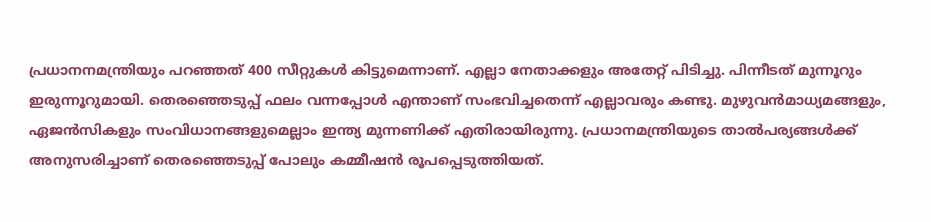പ്രധാനനമന്ത്രിയും പറഞ്ഞത് 400 സീറ്റുകള്‍ കിട്ടുമെന്നാണ്. എല്ലാ നേതാക്കളും അതേറ്റ് പിടിച്ചു. പിന്നീടത് മുന്നൂറും ഇരുന്നൂറുമായി. തെരഞ്ഞെടുപ്പ് ഫലം വന്നപ്പോള്‍ എന്താണ് സംഭവിച്ചതെന്ന് എല്ലാവരും കണ്ടു. മുഴുവന്‍മാധ്യമങ്ങളും, ഏജന്‍സികളും സംവിധാനങ്ങളുമെല്ലാം ഇന്ത്യ മുന്നണിക്ക് എതിരായിരുന്നു. പ്രധാനമന്ത്രിയുടെ താല്‍പര്യങ്ങള്‍ക്ക് അനുസരിച്ചാണ് തെരഞ്ഞെടുപ്പ് പോലും കമ്മീഷന്‍ രൂപപ്പെടുത്തിയത്.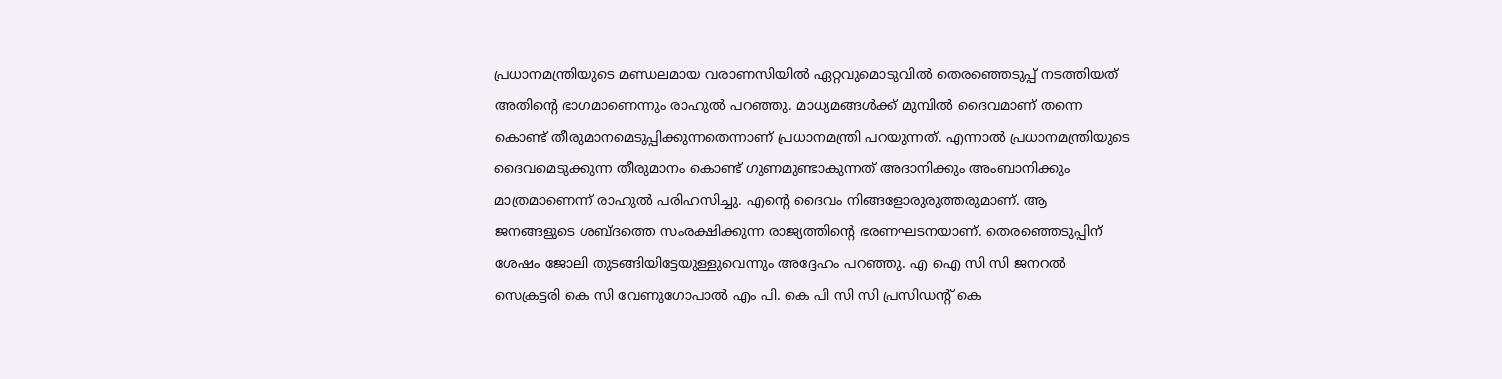പ്രധാനമന്ത്രിയുടെ മണ്ഡലമായ വരാണസിയില്‍ ഏറ്റവുമൊടുവില്‍ തെരഞ്ഞെടുപ്പ് നടത്തിയത് അതിന്റെ ഭാഗമാണെന്നും രാഹുല്‍ പറഞ്ഞു. മാധ്യമങ്ങള്‍ക്ക് മുമ്പില്‍ ദൈവമാണ് തന്നെ കൊണ്ട് തീരുമാനമെടുപ്പിക്കുന്നതെന്നാണ് പ്രധാനമന്ത്രി പറയുന്നത്. എന്നാല്‍ പ്രധാനമന്ത്രിയുടെ ദൈവമെടുക്കുന്ന തീരുമാനം കൊണ്ട് ഗുണമുണ്ടാകുന്നത് അദാനിക്കും അംബാനിക്കും മാത്രമാണെന്ന് രാഹുല്‍ പരിഹസിച്ചു. എന്റെ ദൈവം നിങ്ങളോരുരുത്തരുമാണ്. ആ ജനങ്ങളുടെ ശബ്ദത്തെ സംരക്ഷിക്കുന്ന രാജ്യത്തിന്റെ ഭരണഘടനയാണ്. തെരഞ്ഞെടുപ്പിന് ശേഷം ജോലി തുടങ്ങിയിട്ടേയുള്ളുവെന്നും അദ്ദേഹം പറഞ്ഞു. എ ഐ സി സി ജനറല്‍ സെക്രട്ടരി കെ സി വേണുഗോപാല്‍ എം പി. കെ പി സി സി പ്രസിഡന്റ് കെ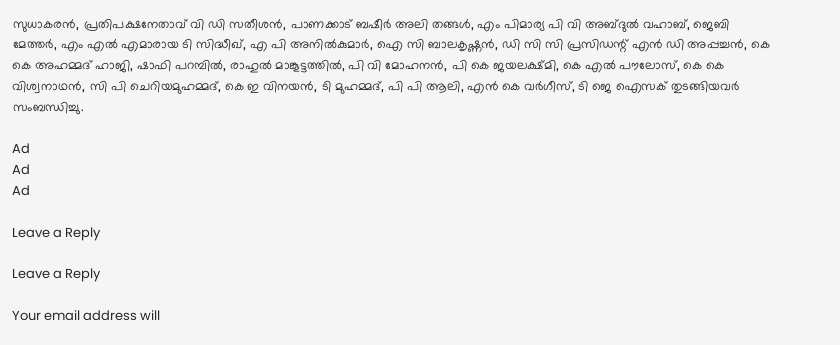സുധാകരന്‍, പ്രതിപക്ഷനേതാവ് വി ഡി സതീശന്‍, പാണക്കാട് ബഷീര്‍ അലി തങ്ങള്‍, എം പിമാര്യ പി വി അബ്ദുല്‍ വഹാബ്, ജെബി മേത്തര്‍, എം എല്‍ എമാരായ ടി സിദ്ധീഖ്, എ പി അനില്‍കുമാര്‍, ഐ സി ബാലകൃഷ്ണന്‍, ഡി സി സി പ്രസിഡന്റ് എന്‍ ഡി അപ്പച്ചന്‍, കെ കെ അഹമ്മദ് ഹാജി, ഷാഫി പറമ്പില്‍, രാഹുല്‍ മാങ്കൂട്ടത്തില്‍, പി വി മോഹനന്‍, പി കെ ജയലക്ഷ്മി, കെ എല്‍ പൗലോസ്, കെ കെ വിശ്വനാഥന്‍, സി പി ചെറിയമുഹമ്മദ്, കെ ഇ വിനയന്‍, ടി മുഹമ്മദ്, പി പി ആലി, എന്‍ കെ വര്‍ഗീസ്, ടി ജെ ഐസക് തുടങ്ങിയവര്‍ സംബന്ധിച്ചു.

Ad
Ad
Ad

Leave a Reply

Leave a Reply

Your email address will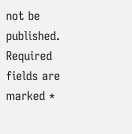not be published. Required fields are marked *